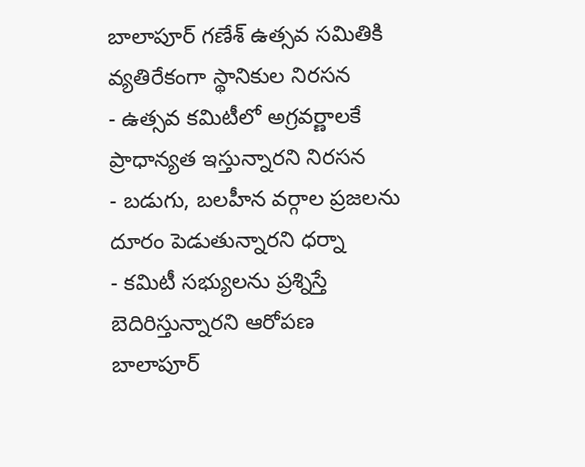బాలాపూర్ గణేశ్ ఉత్సవ సమితికి వ్యతిరేకంగా స్థానికుల నిరసన
- ఉత్సవ కమిటీలో అగ్రవర్ణాలకే ప్రాధాన్యత ఇస్తున్నారని నిరసన
- బడుగు, బలహీన వర్గాల ప్రజలను దూరం పెడుతున్నారని ధర్నా
- కమిటీ సభ్యులను ప్రశ్నిస్తే బెదిరిస్తున్నారని ఆరోపణ
బాలాపూర్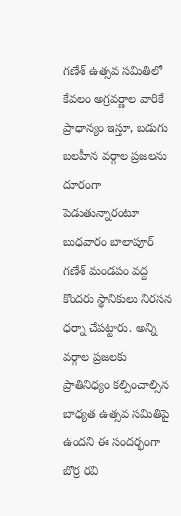గణేశ్ ఉత్సవ సమితిలో కేవలం అగ్రవర్ణాల వారికే ప్రాధాన్యం ఇస్తూ, బడుగు బలహీన వర్గాల ప్రజలను దూరంగా పెడుతున్నారంటూ బుధవారం బాలాపూర్ గణేశ్ మండపం వద్ద కొందరు స్థానికులు నిరసన ధర్నా చేపట్టారు. అన్ని వర్గాల ప్రజలకు ప్రాతినిధ్యం కల్పించాల్సిన బాధ్యత ఉత్సవ సమితిపై ఉందని ఈ సందర్భంగా బొర్ర రవి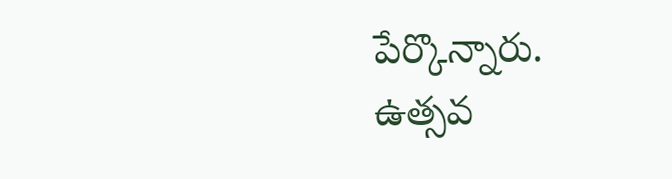పేర్కొన్నారు.
ఉత్సవ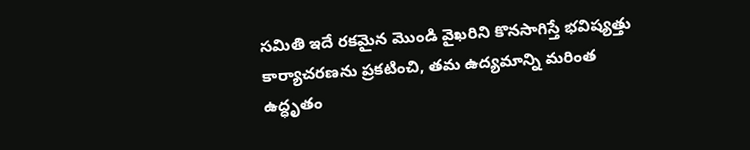సమితి ఇదే రకమైన మొండి వైఖరిని కొనసాగిస్తే భవిష్యత్తు కార్యాచరణను ప్రకటించి, తమ ఉద్యమాన్ని మరింత ఉద్ధృతం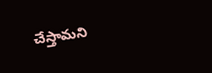చేస్తామని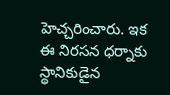హెచ్చరించారు. ఇక ఈ నిరసన ధర్నాకు స్థానికుడైన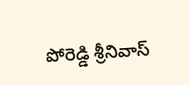పోరెడ్డి శ్రీనివాస్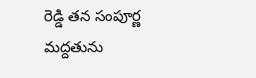రెడ్డి తన సంపూర్ణ మద్దతును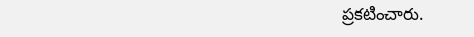ప్రకటించారు.